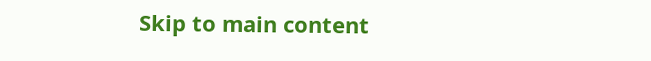Skip to main content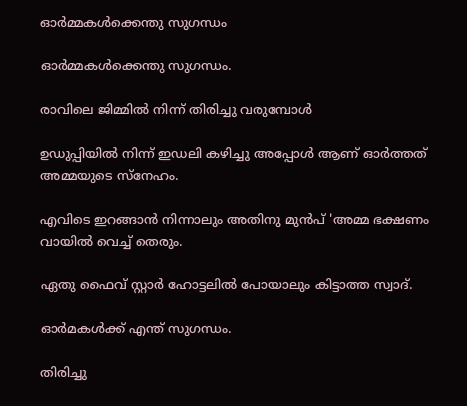ഓർമ്മകൾക്കെന്തു സുഗന്ധം

ഓർമ്മകൾക്കെന്തു സുഗന്ധം.

രാവിലെ ജിമ്മിൽ നിന്ന് തിരിച്ചു വരുമ്പോൾ

ഉഡുപ്പിയിൽ നിന്ന് ഇഡലി കഴിച്ചു അപ്പോൾ ആണ് ഓർത്തത് അമ്മയുടെ സ്നേഹം.

എവിടെ ഇറങ്ങാൻ നിന്നാലും അതിനു മുൻപ് 'അമ്മ ഭക്ഷണം വായിൽ വെച്ച് തെരും.

ഏതു ഫൈവ് സ്റ്റാർ ഹോട്ടലിൽ പോയാലും കിട്ടാത്ത സ്വാദ്.

ഓർമകൾക്ക് എന്ത് സുഗന്ധം.

തിരിച്ചു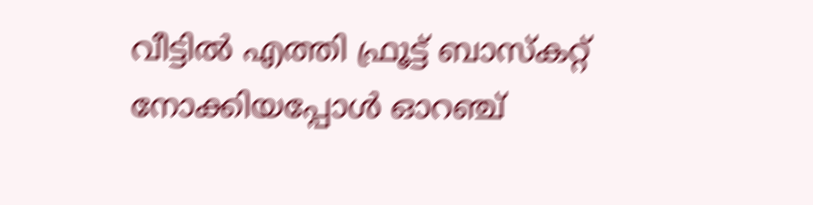വീട്ടിൽ എത്തി ഫ്രൂട്ട് ബാസ്കറ്റ് നോക്കിയപ്പോൾ ഓറഞ്ച്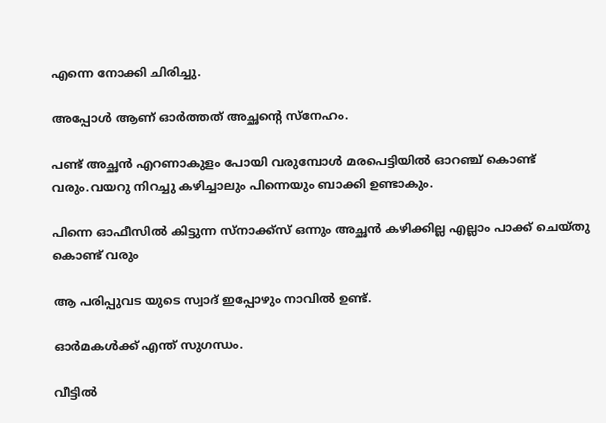എന്നെ നോക്കി ചിരിച്ചു.

അപ്പോൾ ആണ് ഓർത്തത് അച്ഛന്റെ സ്നേഹം.

പണ്ട് അച്ഛൻ എറണാകുളം പോയി വരുമ്പോൾ മരപെട്ടിയിൽ ഓറഞ്ച് കൊണ്ട് വരും.വയറു നിറച്ചു കഴിച്ചാലും പിന്നെയും ബാക്കി ഉണ്ടാകും.

പിന്നെ ഓഫീസിൽ കിട്ടുന്ന സ്നാക്ക്സ് ഒന്നും അച്ഛൻ കഴിക്കില്ല എല്ലാം പാക്ക് ചെയ്തു കൊണ്ട് വരും

ആ പരിപ്പുവട യുടെ സ്വാദ് ഇപ്പോഴും നാവിൽ ഉണ്ട്.

ഓർമകൾക്ക് എന്ത് സുഗന്ധം.

വീട്ടിൽ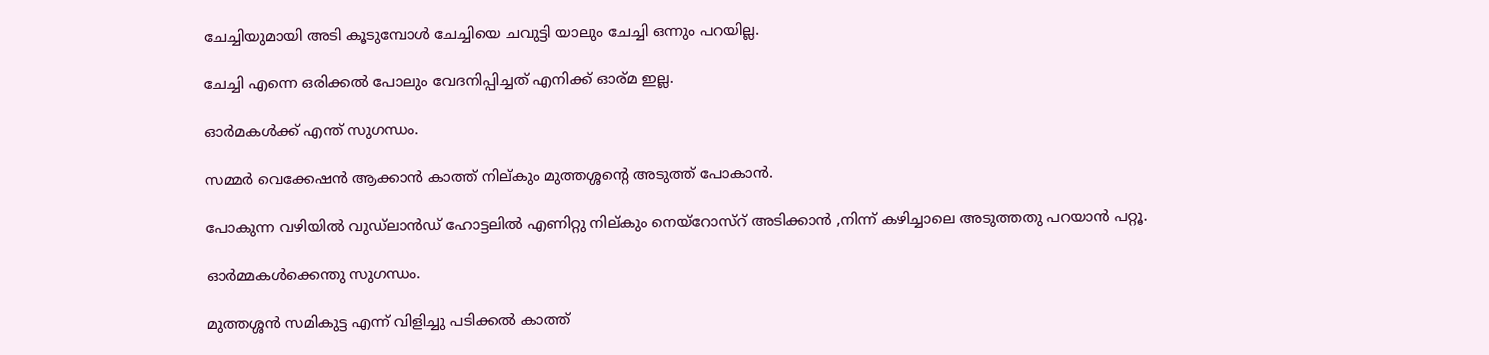ചേച്ചിയുമായി അടി കൂടുമ്പോൾ ചേച്ചിയെ ചവുട്ടി യാലും ചേച്ചി ഒന്നും പറയില്ല.

ചേച്ചി എന്നെ ഒരിക്കൽ പോലും വേദനിപ്പിച്ചത് എനിക്ക് ഓര്മ ഇല്ല.

ഓർമകൾക്ക് എന്ത് സുഗന്ധം.

സമ്മർ വെക്കേഷൻ ആക്കാൻ കാത്ത് നില്കും മുത്തശ്ശന്റെ അടുത്ത് പോകാൻ.

പോകുന്ന വഴിയിൽ വുഡ്ലാൻഡ് ഹോട്ടലിൽ എണിറ്റു നില്കും നെയ്‌റോസ്‌റ് അടിക്കാൻ ,നിന്ന് കഴിച്ചാലെ അടുത്തതു പറയാൻ പറ്റൂ.

ഓർമ്മകൾക്കെന്തു സുഗന്ധം.

മുത്തശ്ശൻ സമികുട്ട എന്ന് വിളിച്ചു പടിക്കൽ കാത്ത്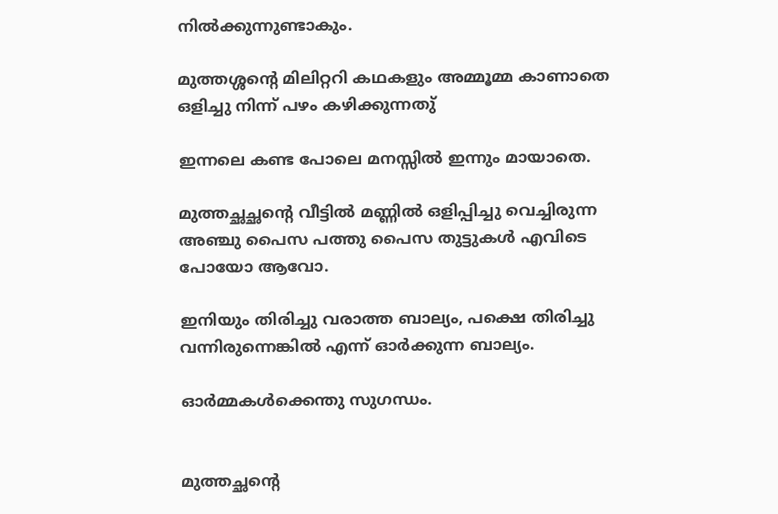നിൽക്കുന്നുണ്ടാകും.

മുത്തശ്ശന്റെ മിലിറ്ററി കഥകളും അമ്മൂമ്മ കാണാതെ ഒളിച്ചു നിന്ന് പഴം കഴിക്കുന്നതു്

ഇന്നലെ കണ്ട പോലെ മനസ്സിൽ ഇന്നും മായാതെ.

മുത്തച്ഛച്ഛന്റെ വീട്ടിൽ മണ്ണിൽ ഒളിപ്പിച്ചു വെച്ചിരുന്ന അഞ്ചു പൈസ പത്തു പൈസ തുട്ടുകൾ എവിടെ പോയോ ആവോ.

ഇനിയും തിരിച്ചു വരാത്ത ബാല്യം, പക്ഷെ തിരിച്ചു വന്നിരുന്നെങ്കിൽ എന്ന് ഓർക്കുന്ന ബാല്യം.

ഓർമ്മകൾക്കെന്തു സുഗന്ധം.


മുത്തച്ഛന്റെ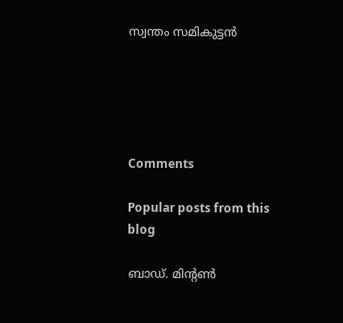സ്വന്തം സമികുട്ടൻ





Comments

Popular posts from this blog

ബാഡ്. മിൻ്റൺ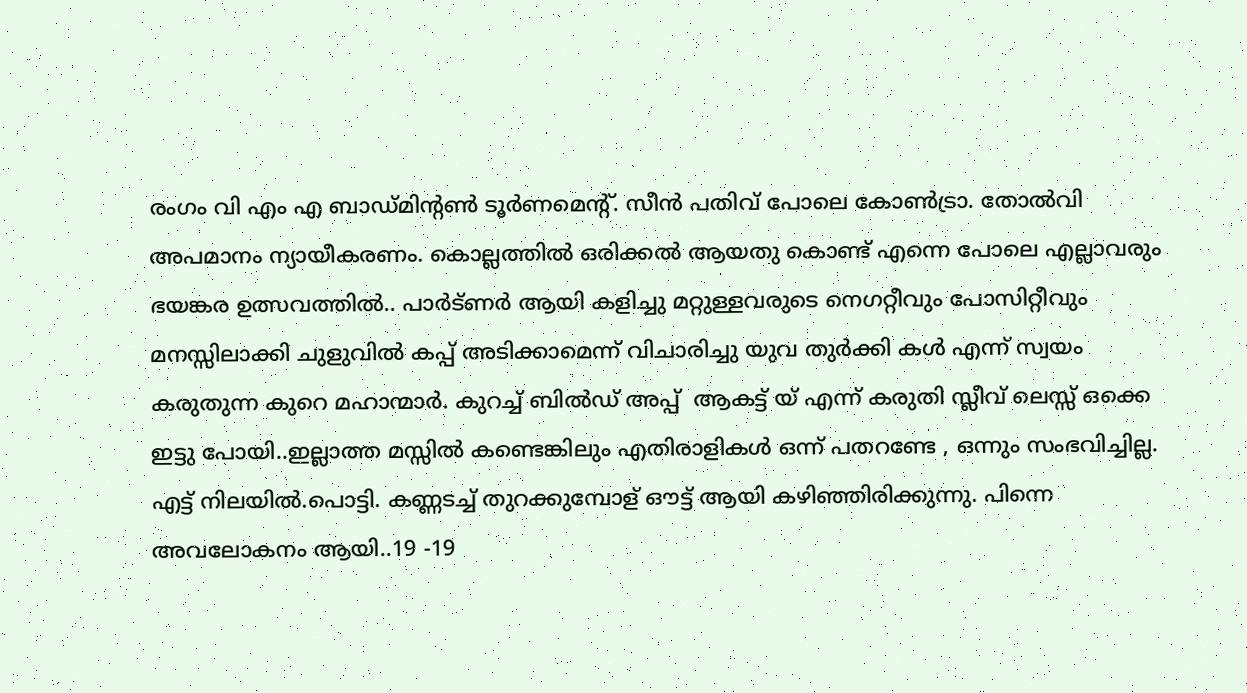രംഗം വി എം എ ബാഡ്മിൻ്റൺ ടൂർണമെൻ്റ്. സീൻ പതിവ് പോലെ കോൺട്രാ. തോൽവി അപമാനം ന്യായീകരണം. കൊല്ലത്തിൽ ഒരിക്കൽ ആയതു കൊണ്ട് എന്നെ പോലെ എല്ലാവരും ഭയങ്കര ഉത്സവത്തിൽ.. പാർട്ണർ ആയി കളിച്ചു മറ്റുള്ളവരുടെ നെഗറ്റീവും പോസിറ്റീവും മനസ്സിലാക്കി ചുളുവിൽ കപ്പ് അടിക്കാമെന്ന് വിചാരിച്ചു യുവ തുർക്കി കൾ എന്ന് സ്വയം കരുതുന്ന കുറെ മഹാന്മാർ. കുറച്ച് ബിൽഡ് അപ്പ്  ആകട്ട് യ് എന്ന് കരുതി സ്ലീവ് ലെസ്സ് ഒക്കെ ഇട്ടു പോയി..ഇല്ലാത്ത മസ്സിൽ കണ്ടെങ്കിലും എതിരാളികൾ ഒന്ന് പതറണ്ടേ , ഒന്നും സംഭവിച്ചില്ല. എട്ട് നിലയിൽ.പൊട്ടി. കണ്ണടച്ച് തുറക്കുമ്പോള് ഔട്ട് ആയി കഴിഞ്ഞിരിക്കുന്നു. പിന്നെ അവലോകനം ആയി..19 -19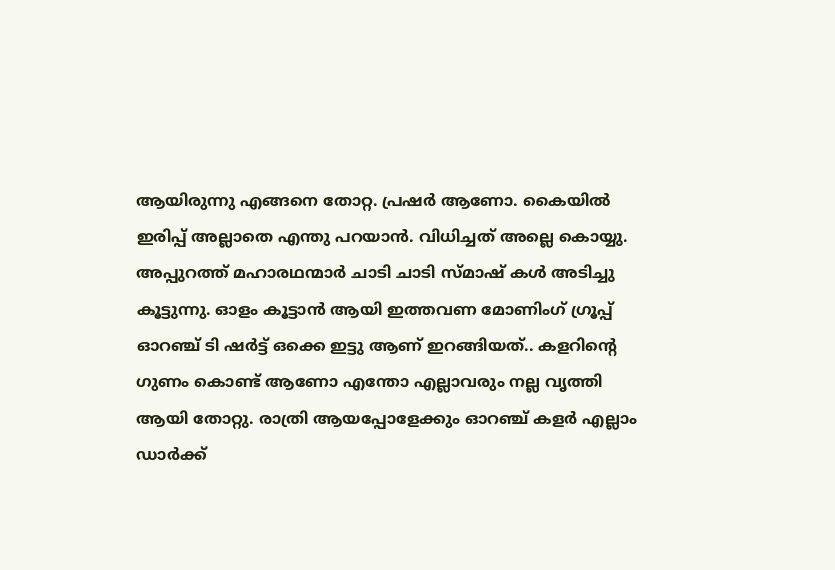ആയിരുന്നു എങ്ങനെ തോറ്റ. പ്രഷർ ആണോ. കൈയിൽ ഇരിപ്പ് അല്ലാതെ എന്തു പറയാൻ. വിധിച്ചത് അല്ലെ കൊയ്യു. അപ്പുറത്ത് മഹാരഥന്മാർ ചാടി ചാടി സ്മാഷ് കൾ അടിച്ചു കൂട്ടുന്നു. ഓളം കൂട്ടാൻ ആയി ഇത്തവണ മോണിംഗ് ഗ്രൂപ്പ് ഓറഞ്ച് ടി ഷർട്ട് ഒക്കെ ഇട്ടു ആണ് ഇറങ്ങിയത്.. കളറിൻ്റെ ഗുണം കൊണ്ട് ആണോ എന്തോ എല്ലാവരും നല്ല വൃത്തി ആയി തോറ്റു. രാത്രി ആയപ്പോളേക്കും ഓറഞ്ച് കളർ എല്ലാം ഡാർക്ക്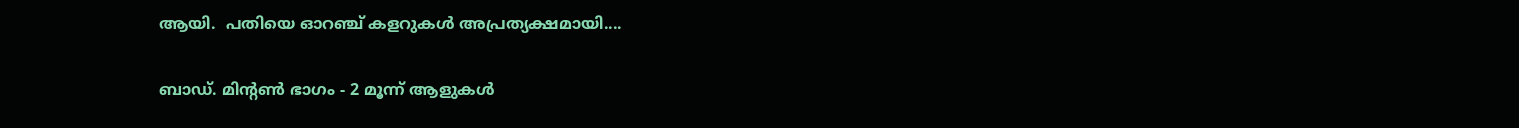ആയി.  പതിയെ ഓറഞ്ച് കളറുകൾ അപ്രത്യക്ഷമായി....

ബാഡ്. മിൻ്റൺ ഭാഗം - 2 മൂന്ന് ആളുകൾ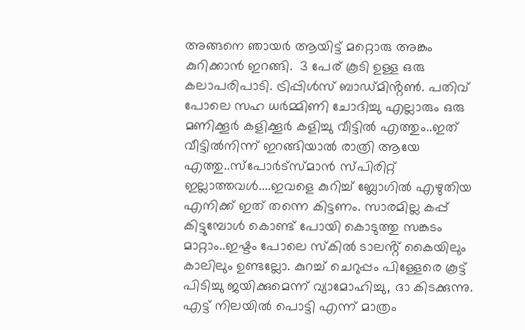അങ്ങനെ ഞായർ ആയിട്ട് മറ്റൊരു അങ്കം കുറിക്കാൻ ഇറങ്ങി.  3 പേര് കൂടി ഉള്ള ഒരു കലാപരിപാടി. ട്രിപ്പിൾസ് ബാഡ്മിൻ്റൺ. പതിവ് പോലെ സഹ ധർമ്മിണി ചോദിച്ചു എല്ലാരും ഒരു മണിക്കൂർ കളിക്കൂർ കളിച്ചു വീട്ടിൽ എത്തും..ഇത് വീട്ടിൽനിന്ന് ഇറങ്ങിയാൽ രാത്രി ആയേ എത്തു..സ്പോർട്സ്മാൻ സ്പിരിറ്റ് ഇല്ലാത്തവൾ....ഇവളെ കുറിച്ച് ബ്ലോഗിൽ എഴുതിയ എനിക്ക് ഇത് തന്നെ കിട്ടണം. സാരമില്ല കപ്പ് കിട്ടുമ്പോൾ കൊണ്ട് പോയി കൊടുത്തു സങ്കടം മാറ്റാം..ഇഷ്ടം പോലെ സ്കിൽ ടാലൻ്റ് കൈയിലും കാലിലും ഉണ്ടല്ലോ. കുറച്ച് ചെറുപ്പം പിള്ളേരെ കൂട്ട് പിടിച്ചു ജയിക്കുമെന്ന് വ്യാമോഹിച്ചു, ദാ കിടക്കുന്നു. എട്ട് നിലയിൽ പൊട്ടി എന്ന് മാത്രം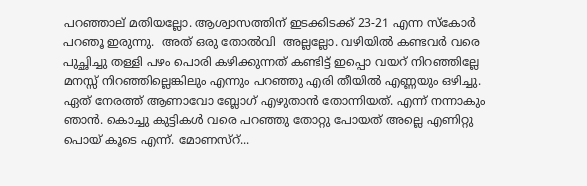പറഞ്ഞാല് മതിയല്ലോ. ആശ്വാസത്തിന് ഇടക്കിടക്ക് 23-21 എന്ന സ്കോർ പറഞൂ ഇരുന്നു.  അത് ഒരു തോൽവി  അല്ലല്ലോ. വഴിയിൽ കണ്ടവർ വരെ പുച്ഛിച്ചു തള്ളി പഴം പൊരി കഴിക്കുന്നത് കണ്ടിട്ട് ഇപ്പൊ വയറ് നിറഞ്ഞില്ലേ മനസ്സ് നിറഞ്ഞില്ലെങ്കിലും എന്നും പറഞ്ഞു എരി തീയിൽ എണ്ണയും ഒഴിച്ചു. ഏത് നേരത്ത് ആണാവോ ബ്ലോഗ് എഴുതാൻ തോന്നിയത്. എന്ന് നന്നാകും ഞാൻ. കൊച്ചു കുട്ടികൾ വരെ പറഞ്ഞു തോറ്റു പോയത് അല്ലെ എണിറ്റു പൊയ് കൂടെ എന്ന്. മോണസ്റ്...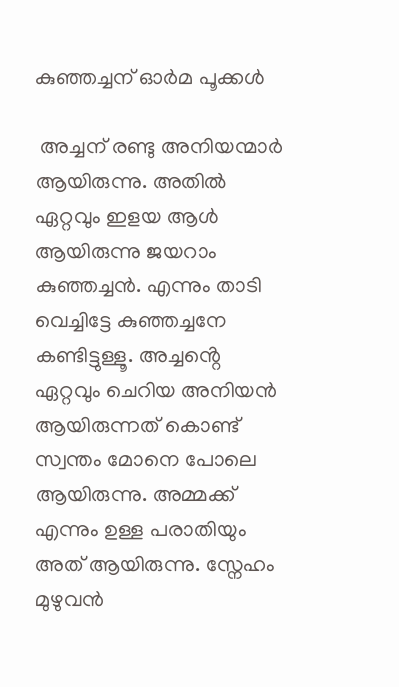കുഞ്ഞച്ചന് ഓർമ പൂക്കൾ

 അച്ചന് രണ്ടു അനിയന്മാർ ആയിരുന്നു. അതിൽ ഏറ്റവും ഇളയ ആൾ ആയിരുന്നു ജയറാം കുഞ്ഞച്ചൻ. എന്നും താടി വെച്ചിട്ടേ കുഞ്ഞച്ചനേ കണ്ടിട്ടുള്ളൂ. അച്ചൻ്റെ ഏറ്റവും ചെറിയ അനിയൻ ആയിരുന്നത് കൊണ്ട് സ്വന്തം മോനെ പോലെ ആയിരുന്നു. അമ്മക്ക് എന്നും ഉള്ള പരാതിയും അത് ആയിരുന്നു. സ്നേഹം മുഴുവൻ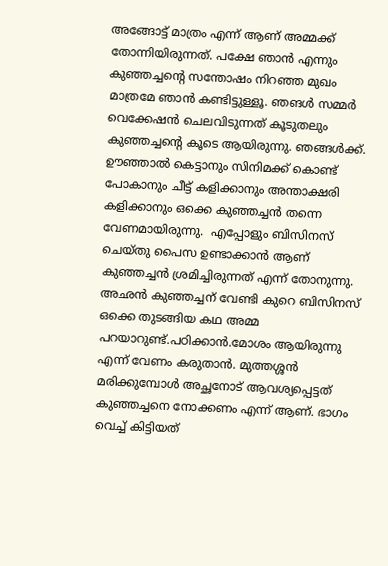അങ്ങോട്ട് മാത്രം എന്ന് ആണ് അമ്മക്ക് തോന്നിയിരുന്നത്. പക്ഷേ ഞാൻ എന്നും കുഞ്ഞച്ചൻ്റെ സന്തോഷം നിറഞ്ഞ മുഖം മാത്രമേ ഞാൻ കണ്ടിട്ടുള്ളൂ. ഞങൾ സമ്മർ വെക്കേഷൻ ചെലവിടുന്നത് കൂടുതലും കുഞ്ഞച്ചൻ്റെ കൂടെ ആയിരുന്നു. ഞങ്ങൾക്ക്. ഊഞ്ഞാൽ കെട്ടാനും സിനിമക്ക് കൊണ്ട് പോകാനും ചീട്ട് കളിക്കാനും അന്താക്ഷരി കളിക്കാനും ഒക്കെ കുഞ്ഞച്ചൻ തന്നെ വേണമായിരുന്നു.  എപ്പോളും ബിസിനസ് ചെയ്തു പൈസ ഉണ്ടാക്കാൻ ആണ് കുഞ്ഞച്ചൻ ശ്രമിച്ചിരുന്നത് എന്ന് തോനുന്നു. അഛൻ കുഞ്ഞച്ചന് വേണ്ടി കുറെ ബിസിനസ്  ഒക്കെ തുടങ്ങിയ കഥ അമ്മ പറയാറുണ്ട്.പഠിക്കാൻ.മോശം ആയിരുന്നു എന്ന് വേണം കരുതാൻ. മുത്തശ്ശൻ മരിക്കുമ്പോൾ അച്ഛനോട് ആവശ്യപ്പെട്ടത് കുഞ്ഞച്ചനെ നോക്കണം എന്ന് ആണ്. ഭാഗം വെച്ച് കിട്ടിയത്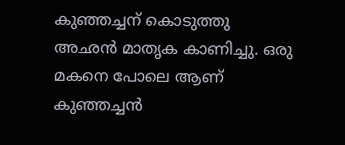കുഞ്ഞച്ചന് കൊടുത്തു അഛൻ മാതൃക കാണിച്ചു. ഒരു മകനെ പോലെ ആണ് കുഞ്ഞച്ചൻ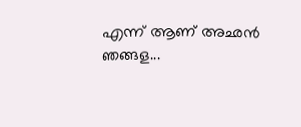എന്ന് ആണ് അഛൻ ഞങ്ങള...